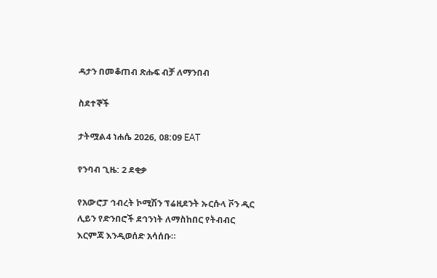ዳታን በመቆጠብ ጽሑፍ ብቻ ለማንበብ

ስደተኞች

ታትሟል4 ነሐሴ 2026, 08:09 EAT

የንባብ ጊዜ: 2 ደቂቃ

የአውሮፓ ኅብረት ኮሚሽን ፕሬዚደንት ኡርሱላ ቮን ዲር ሊይን የድንበሮች ደኅንነት ለማስከበር የትብብር እርምጃ እንዲወሰድ አሳሰቡ።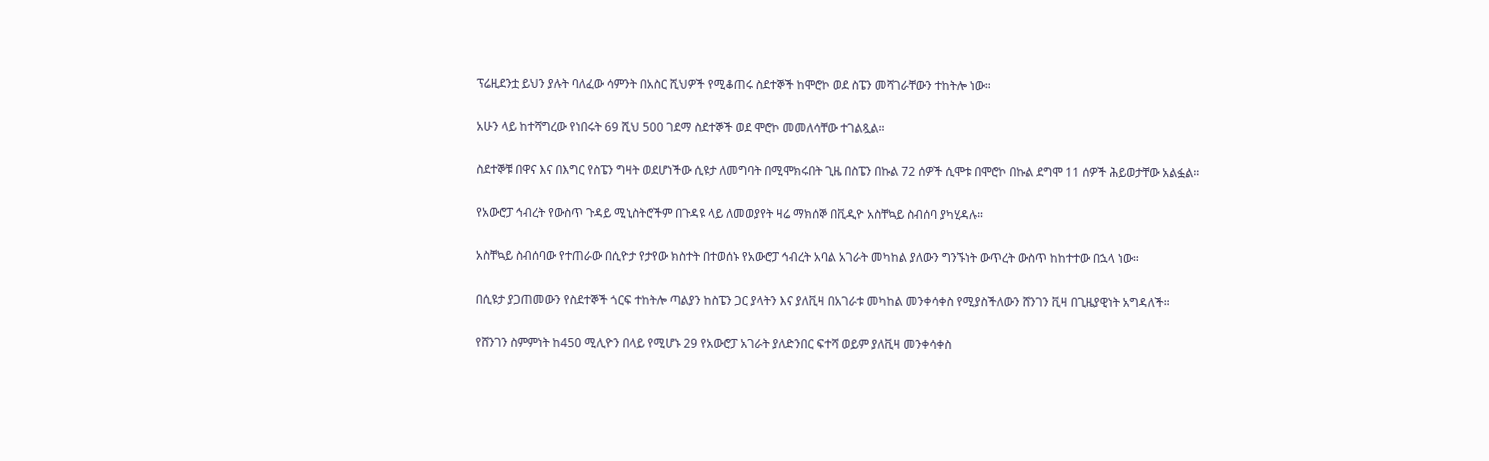ፕሬዚደንቷ ይህን ያሉት ባለፈው ሳምንት በአስር ሺህዎች የሚቆጠሩ ስደተኞች ከሞሮኮ ወደ ስፔን መሻገራቸውን ተከትሎ ነው።

አሁን ላይ ከተሻግረው የነበሩት 69 ሺህ 500 ገደማ ስደተኞች ወደ ሞሮኮ መመለሳቸው ተገልጿል።

ስደተኞቹ በዋና እና በእግር የስፔን ግዛት ወደሆነችው ሲዩታ ለመግባት በሚሞክሩበት ጊዜ በስፔን በኩል 72 ሰዎች ሲሞቱ በሞሮኮ በኩል ደግሞ 11 ሰዎች ሕይወታቸው አልፏል።

የአውሮፓ ኅብረት የውስጥ ጉዳይ ሚኒስትሮችም በጉዳዩ ላይ ለመወያየት ዛሬ ማክሰኞ በቪዲዮ አስቸኳይ ስብሰባ ያካሂዳሉ።

አስቸኳይ ስብሰባው የተጠራው በሲዮታ የታየው ክስተት በተወሰኑ የአውሮፓ ኅብረት አባል አገራት መካከል ያለውን ግንኙነት ውጥረት ውስጥ ከከተተው በኋላ ነው።

በሲዩታ ያጋጠመውን የስደተኞች ጎርፍ ተከትሎ ጣልያን ከስፔን ጋር ያላትን እና ያለቪዛ በአገራቱ መካከል መንቀሳቀስ የሚያስችለውን ሸንገን ቪዛ በጊዜያዊነት አግዳለች።

የሸንገን ስምምነት ከ450 ሚሊዮን በላይ የሚሆኑ 29 የአውሮፓ አገራት ያለድንበር ፍተሻ ወይም ያለቪዛ መንቀሳቀስ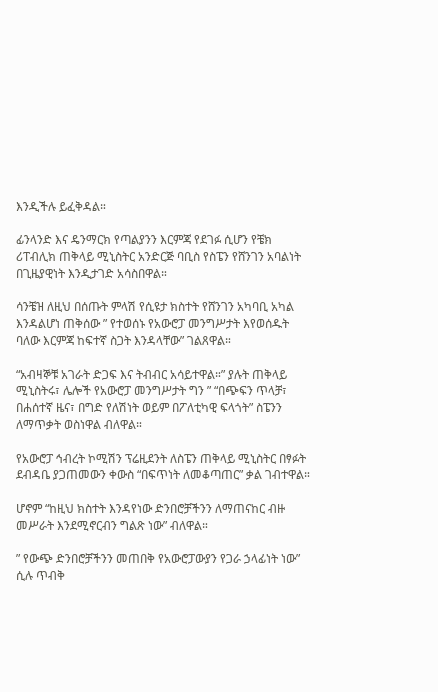እንዲችሉ ይፈቅዳል።

ፊንላንድ እና ዴንማርክ የጣልያንን እርምጃ የደገፉ ሲሆን የቼክ ሪፐብሊክ ጠቅላይ ሚኒስትር አንድርጅ ባቢስ የስፔን የሸንገን አባልነት በጊዜያዊነት እንዲታገድ አሳስበዋል።

ሳንቼዝ ለዚህ በሰጡት ምላሽ የሲዩታ ክስተት የሸንገን አካባቢ አካል እንዳልሆነ ጠቅሰው ” የተወሰኑ የአውሮፓ መንግሥታት እየወሰዱት ባለው እርምጃ ከፍተኛ ስጋት እንዳላቸው” ገልጸዋል።

“አብዛኞቹ አገራት ድጋፍ እና ትብብር አሳይተዋል።” ያሉት ጠቅላይ ሚኒስትሩ፣ ሌሎች የአውሮፓ መንግሥታት ግን ” “በጭፍን ጥላቻ፣ በሐሰተኛ ዜና፣ በግድ የለሽነት ወይም በፖለቲካዊ ፍላጎት” ስፔንን ለማጥቃት ወስነዋል ብለዋል።

የአውሮፓ ኅብረት ኮሚሽን ፕሬዚደንት ለስፔን ጠቅላይ ሚኒስትር በፃፉት ደብዳቤ ያጋጠመውን ቀውስ “በፍጥነት ለመቆጣጠር” ቃል ገብተዋል።

ሆኖም “ከዚህ ክስተት እንዳየነው ድንበሮቻችንን ለማጠናከር ብዙ መሥራት እንደሚኖርብን ግልጽ ነው” ብለዋል።

” የውጭ ድንበሮቻችንን መጠበቅ የአውሮፓውያን የጋራ ኃላፊነት ነው” ሲሉ ጥብቅ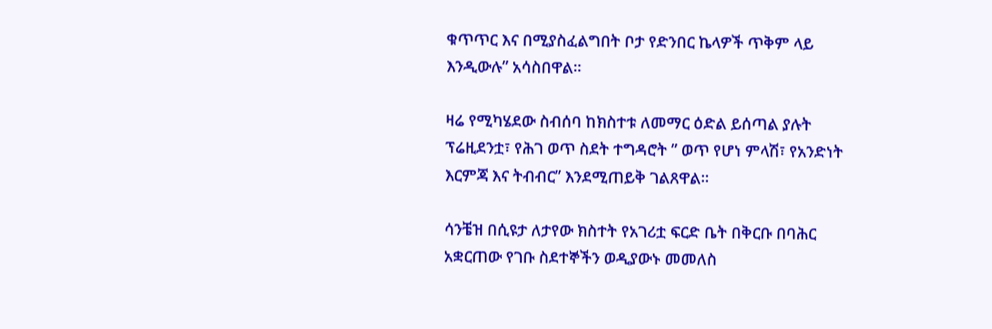ቁጥጥር እና በሚያስፈልግበት ቦታ የድንበር ኬላዎች ጥቅም ላይ እንዲውሉ” አሳስበዋል።

ዛሬ የሚካሄደው ስብሰባ ከክስተቱ ለመማር ዕድል ይሰጣል ያሉት ፕሬዚደንቷ፣ የሕገ ወጥ ስደት ተግዳሮት ” ወጥ የሆነ ምላሽ፣ የአንድነት እርምጃ እና ትብብር” እንደሚጠይቅ ገልጸዋል።

ሳንቼዝ በሲዩታ ለታየው ክስተት የአገሪቷ ፍርድ ቤት በቅርቡ በባሕር አቋርጠው የገቡ ስደተኞችን ወዲያውኑ መመለስ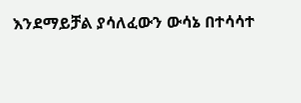እንደማይቻል ያሳለፈውን ውሳኔ በተሳሳተ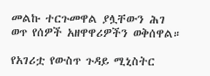መልኩ ተርጉመዋል ያሏቸውን ሕገ ወጥ የሰዎች አዘዋዋሪዎችን ወቅሰዋል።

የአገሪቷ የውስጥ ጉዳይ ሚኒስትር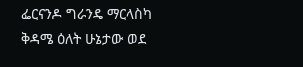ፌርናንዶ ግራንዴ ማርላስካ ቅዳሜ ዕለት ሁኔታው ወደ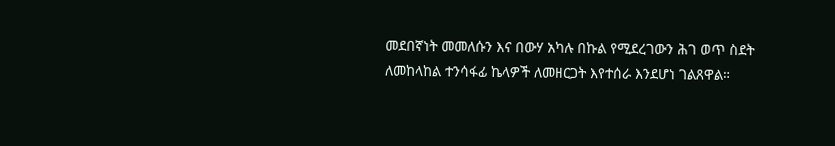መደበኛነት መመለሱን እና በውሃ አካሉ በኩል የሚደረገውን ሕገ ወጥ ስደት ለመከላከል ተንሳፋፊ ኬላዎች ለመዘርጋት እየተሰራ እንደሆነ ገልጸዋል።